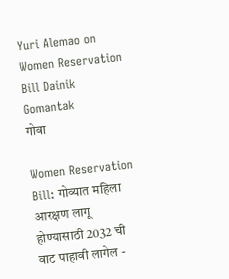Yuri Alemao on Women Reservation Bill Dainik Gomantak
गोवा

Women Reservation Bill: गोव्यात महिला आरक्षण लागू होण्यासाठी 2032 ची वाट पाहावी लागेल -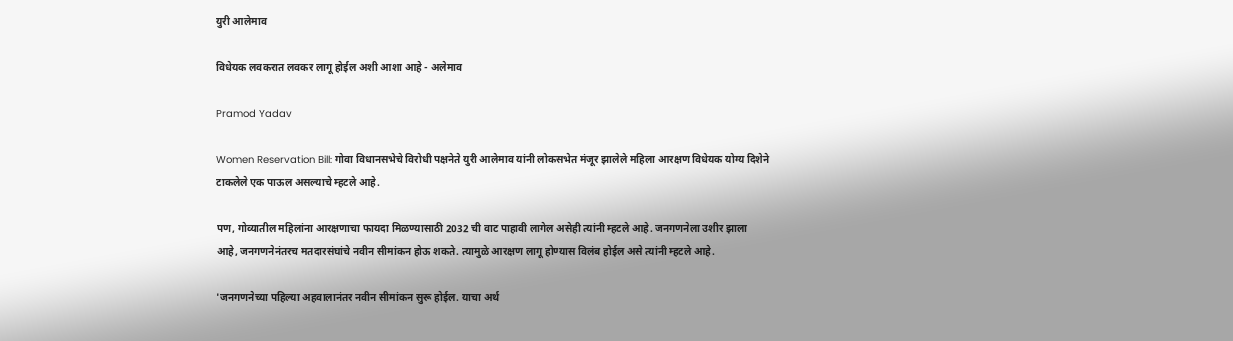युरी आलेमाव

विधेयक लवकरात लवकर लागू होईल अशी आशा आहे - अलेमाव

Pramod Yadav

Women Reservation Bill: गोवा विधानसभेचे विरोधी पक्षनेते युरी आलेमाव यांनी लोकसभेत मंजूर झालेले महिला आरक्षण विधेयक योग्य दिशेने टाकलेले एक पाऊल असल्याचे म्हटले आहे.

पण, गोव्यातील महिलांना आरक्षणाचा फायदा मिळण्यासाठी 2032 ची वाट पाहावी लागेल असेही त्यांनी म्हटले आहे. जनगणनेला उशीर झाला आहे, जनगणनेनंतरच मतदारसंघांचे नवीन सीमांकन होऊ शकते. त्यामुळे आरक्षण लागू होण्यास विलंब होईल असे त्यांनी म्हटले आहे.

'जनगणनेच्या पहिल्या अहवालानंतर नवीन सीमांकन सुरू होईल. याचा अर्थ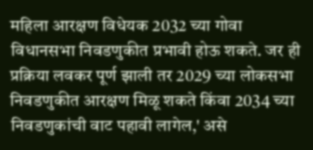महिला आरक्षण विधेयक 2032 च्या गोवा विधानसभा निवडणुकीत प्रभावी होऊ शकते. जर ही प्रक्रिया लवकर पूर्ण झाली तर 2029 च्या लोकसभा निवडणुकीत आरक्षण मिळू शकते किंवा 2034 च्या निवडणुकांची वाट पहावी लागेल,' असे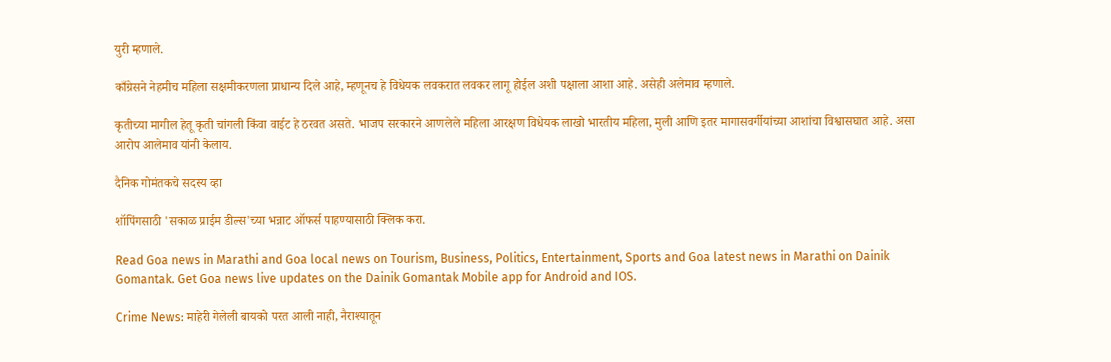युरी म्हणाले.

काँग्रेसने नेहमीच महिला सक्षमीकरणला प्राधान्य दिले आहे, म्हणूनच हे विधेयक लवकरात लवकर लागू होईल अशी पक्षाला आशा आहे. असेही अलेमाव म्हणाले.

कृतीच्या मागील हेतू कृती चांगली किंवा वाईट हे ठरवत असते. भाजप सरकारने आणलेले महिला आरक्षण विधेयक लाखो भारतीय महिला, मुली आणि इतर मागासवर्गीयांच्या आशांचा विश्वासघात आहे. असा आरोप आलेमाव यांनी केलाय.

दैनिक गोमंतकचे सदस्य व्हा

शॉपिंगसाठी 'सकाळ प्राईम डील्स'च्या भन्नाट ऑफर्स पाहण्यासाठी क्लिक करा.

Read Goa news in Marathi and Goa local news on Tourism, Business, Politics, Entertainment, Sports and Goa latest news in Marathi on Dainik Gomantak. Get Goa news live updates on the Dainik Gomantak Mobile app for Android and IOS.

Crime News: माहेरी गेलेली बायको परत आली नाही, नैराश्यातून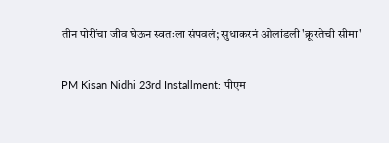तीन पोरींचा जीव घेऊन स्वतःला संपवलं; सुधाकरनं ओलांडली 'क्रूरतेची सीमा'

PM Kisan Nidhi 23rd Installment: पीएम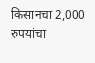किसानचा 2,000 रुपयांचा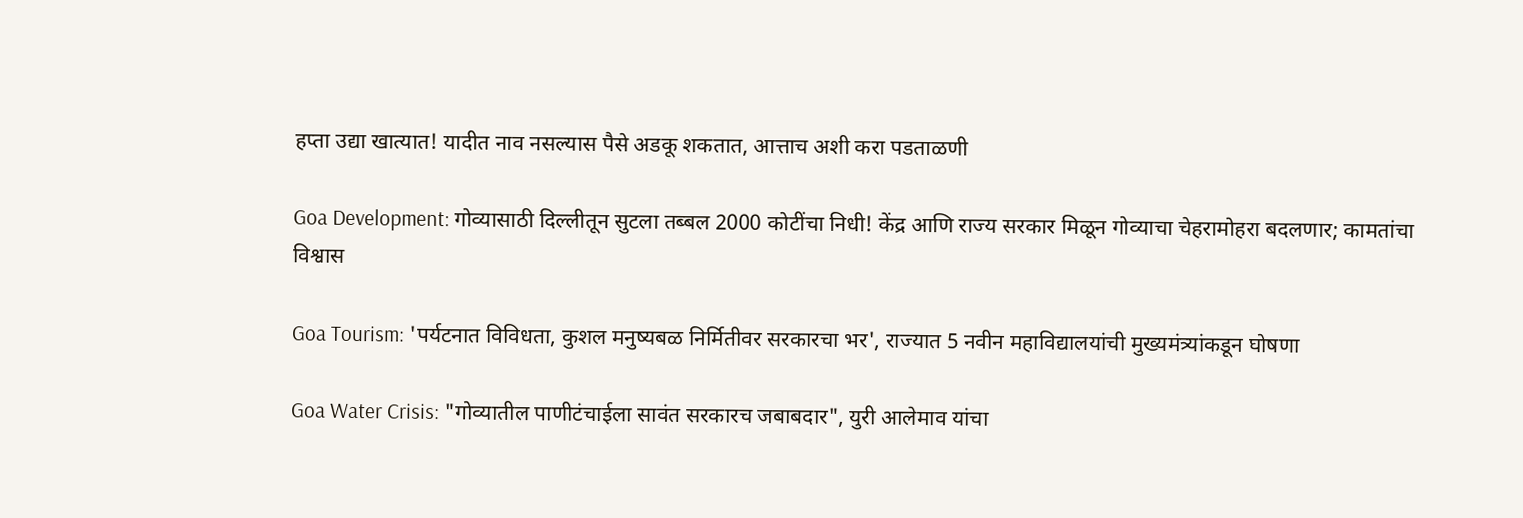हप्ता उद्या खात्यात! यादीत नाव नसल्यास पैसे अडकू शकतात, आत्ताच अशी करा पडताळणी

Goa Development: गोव्यासाठी दिल्लीतून सुटला तब्बल 2000 कोटींचा निधी! केंद्र आणि राज्य सरकार मिळून गोव्याचा चेहरामोहरा बदलणार; कामतांचा विश्वास

Goa Tourism: 'पर्यटनात विविधता, कुशल मनुष्यबळ निर्मितीवर सरकारचा भर', राज्यात 5 नवीन महाविद्यालयांची मुख्यमंत्र्यांकडून घोषणा

Goa Water Crisis: "गोव्यातील पाणीटंचाईला सावंत सरकारच जबाबदार", युरी आलेमाव यांचा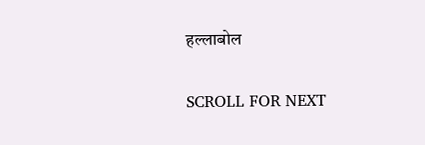हल्लाबोल

SCROLL FOR NEXT